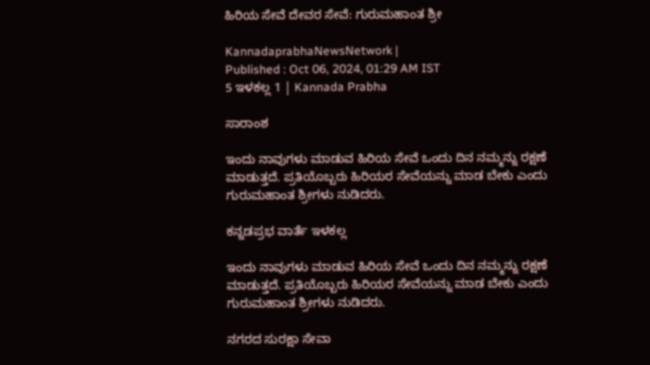ಹಿರಿಯ ಸೇವೆ ದೇವರ ಸೇವೆ: ಗುರುಮಹಾಂತ ಶ್ರೀ

KannadaprabhaNewsNetwork |
Published : Oct 06, 2024, 01:29 AM IST
5 ಇಳಕಲ್ಲ 1 | Kannada Prabha

ಸಾರಾಂಶ

ಇಂದು ನಾವುಗಳು ಮಾಡುವ ಹಿರಿಯ ಸೇವೆ ಒಂದು ದಿನ ನಮ್ಮನ್ನು ರಕ್ಷಣೆ ಮಾಡುತ್ತದೆ. ಪ್ರತಿಯೊಬ್ಬರು ಹಿರಿಯರ ಸೇವೆಯನ್ನು ಮಾಡ ಬೇಕು ಎಂದು ಗುರುಮಹಾಂತ ಶ್ರೀಗಳು ನುಡಿದರು.

ಕನ್ನಡಪ್ರಭ ವಾರ್ತೆ ಇಳಕಲ್ಲ

ಇಂದು ನಾವುಗಳು ಮಾಡುವ ಹಿರಿಯ ಸೇವೆ ಒಂದು ದಿನ ನಮ್ಮನ್ನು ರಕ್ಷಣೆ ಮಾಡುತ್ತದೆ. ಪ್ರತಿಯೊಬ್ಬರು ಹಿರಿಯರ ಸೇವೆಯನ್ನು ಮಾಡ ಬೇಕು ಎಂದು ಗುರುಮಹಾಂತ ಶ್ರೀಗಳು ನುಡಿದರು.

ನಗರದ ಸುರಕ್ಷಾ ಸೇವಾ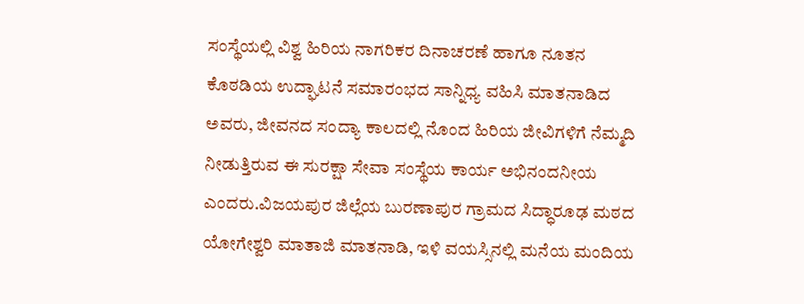ಸಂಸ್ಥೆಯಲ್ಲಿ ವಿಶ್ವ ಹಿರಿಯ ನಾಗರಿಕರ ದಿನಾಚರಣೆ ಹಾಗೂ ನೂತನ ಕೊಠಡಿಯ ಉದ್ಘಾಟನೆ ಸಮಾರಂಭದ ಸಾನ್ನಿಧ್ಯ ವಹಿಸಿ ಮಾತನಾಡಿದ ಅವರು, ಜೀವನದ ಸಂದ್ಯಾ ಕಾಲದಲ್ಲಿ ನೊಂದ ಹಿರಿಯ ಜೀವಿಗಳಿಗೆ ನೆಮ್ಮದಿ ನೀಡುತ್ತಿರುವ ಈ ಸುರಕ್ಷಾ ಸೇವಾ ಸಂಸ್ಥೆಯ ಕಾರ್ಯ ಅಭಿನಂದನೀಯ ಎಂದರು.ವಿಜಯಪುರ ಜಿಲ್ಲೆಯ ಬುರಣಾಪುರ ಗ್ರಾಮದ ಸಿದ್ಧಾರೂಢ ಮಠದ ಯೋಗೇಶ್ವರಿ ಮಾತಾಜಿ ಮಾತನಾಡಿ, ಇಳಿ ವಯಸ್ಸಿನಲ್ಲಿ ಮನೆಯ ಮಂದಿಯ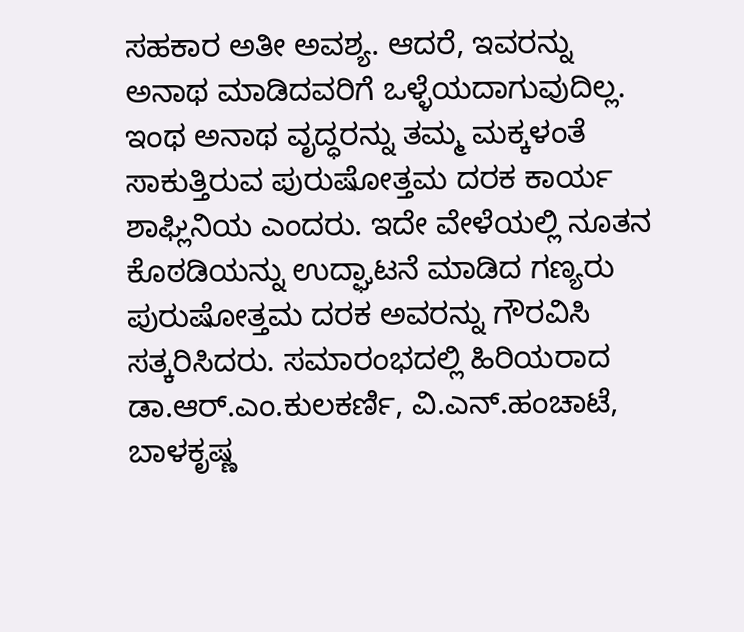ಸಹಕಾರ ಅತೀ ಅವಶ್ಯ. ಆದರೆ, ಇವರನ್ನು ಅನಾಥ ಮಾಡಿದವರಿಗೆ ಒಳ್ಳೆಯದಾಗುವುದಿಲ್ಲ. ಇಂಥ ಅನಾಥ ವೃದ್ಧರನ್ನು ತಮ್ಮ ಮಕ್ಕಳಂತೆ ಸಾಕುತ್ತಿರುವ ಪುರುಷೋತ್ತಮ ದರಕ ಕಾರ್ಯ ಶಾಘ್ಲಿನಿಯ ಎಂದರು. ಇದೇ ವೇಳೆಯಲ್ಲಿ ನೂತನ ಕೊಠಡಿಯನ್ನು ಉದ್ಘಾಟನೆ ಮಾಡಿದ ಗಣ್ಯರು ಪುರುಷೋತ್ತಮ ದರಕ ಅವರನ್ನು ಗೌರವಿಸಿ ಸತ್ಕರಿಸಿದರು. ಸಮಾರಂಭದಲ್ಲಿ ಹಿರಿಯರಾದ ಡಾ.ಆರ್‌.ಎಂ.ಕುಲಕರ್ಣಿ, ವಿ.ಎನ್.ಹಂಚಾಟೆ, ಬಾಳಕೃಷ್ಣ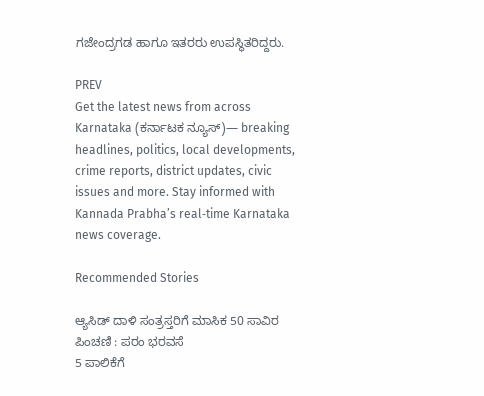ಗಜೇಂದ್ರಗಡ ಹಾಗೂ ಇತರರು ಉಪಸ್ಥಿತರಿದ್ದರು.

PREV
Get the latest news from across Karnataka (ಕರ್ನಾಟಕ ನ್ಯೂಸ್)— breaking headlines, politics, local developments, crime reports, district updates, civic issues and more. Stay informed with Kannada Prabha’s real‑time Karnataka news coverage.

Recommended Stories

ಆ್ಯಸಿಡ್‌ ದಾಳಿ ಸಂತ್ರಸ್ತರಿಗೆ ಮಾಸಿಕ 50 ಸಾವಿರ ಪಿಂಚಣಿ : ಪರಂ ಭರವಸೆ
5 ಪಾಲಿಕೆಗೆ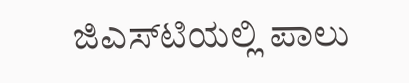ಜಿಎಸ್‌ಟಿಯಲ್ಲಿ ಪಾಲು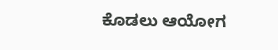ಕೊಡಲು ಆಯೋಗ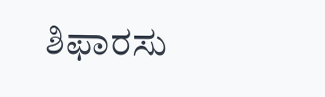ಶಿಫಾರಸು